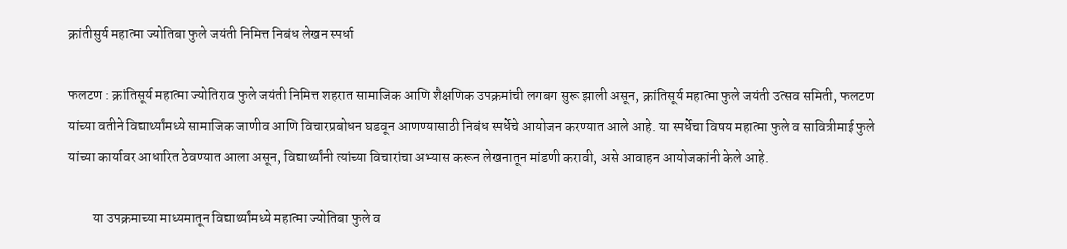क्रांतीसुर्य महात्मा ज्योतिबा फुले जयंती निमित्त निबंध लेखन स्पर्धा

फलटण : क्रांतिसूर्य महात्मा ज्योतिराव फुले जयंती निमित्त शहरात सामाजिक आणि शैक्षणिक उपक्रमांची लगबग सुरू झाली असून, क्रांतिसूर्य महात्मा फुले जयंती उत्सव समिती, फलटण यांच्या वतीने विद्यार्थ्यांमध्ये सामाजिक जाणीव आणि विचारप्रबोधन घडवून आणण्यासाठी निबंध स्पर्धेचे आयोजन करण्यात आले आहे. या स्पर्धेचा विषय महात्मा फुले व सावित्रीमाई फुले यांच्या कार्यावर आधारित ठेवण्यात आला असून, विद्यार्थ्यांनी त्यांच्या विचारांचा अभ्यास करून लेखनातून मांडणी करावी, असे आवाहन आयोजकांनी केले आहे.

         या उपक्रमाच्या माध्यमातून विद्यार्थ्यांमध्ये महात्मा ज्योतिबा फुले व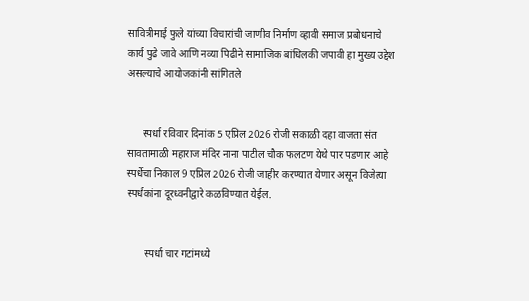सावित्रीमाई फुले यांच्या विचारांची जाणीव निर्माण व्हावी समाज प्रबोधनाचे कार्य पुढे जावे आणि नव्या पिढीने सामाजिक बांधिलकी जपावी हा मुख्य उद्देश असल्याचे आयोजकांनी सांगितले


      स्पर्धा रविवार दिनांक 5 एप्रिल 2026 रोजी सकाळी दहा वाजता संत सावतामाळी महाराज मंदिर नाना पाटील चौक फलटण येथे पार पडणार आहे स्पर्धेचा निकाल 9 एप्रिल 2026 रोजी जाहीर करण्यात येणार असून विजेत्या स्पर्धकांना दूरध्वनीद्वारे कळविण्यात येईल.


       स्पर्धा चार गटांमध्ये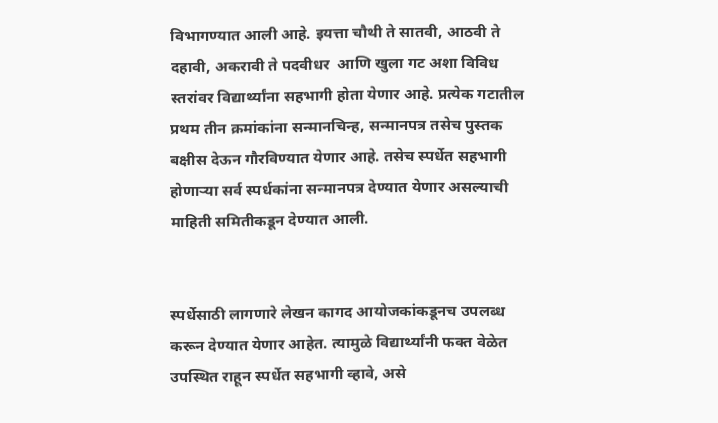विभागण्यात आली आहे. इयत्ता चौथी ते सातवी, आठवी ते दहावी, अकरावी ते पदवीधर  आणि खुला गट अशा विविध स्तरांवर विद्यार्थ्यांना सहभागी होता येणार आहे. प्रत्येक गटातील प्रथम तीन क्रमांकांना सन्मानचिन्ह, सन्मानपत्र तसेच पुस्तक बक्षीस देऊन गौरविण्यात येणार आहे. तसेच स्पर्धेत सहभागी होणाऱ्या सर्व स्पर्धकांना सन्मानपत्र देण्यात येणार असल्याची माहिती समितीकडून देण्यात आली.


स्पर्धेसाठी लागणारे लेखन कागद आयोजकांकडूनच उपलब्ध करून देण्यात येणार आहेत. त्यामुळे विद्यार्थ्यांनी फक्त वेळेत उपस्थित राहून स्पर्धेत सहभागी व्हावे, असे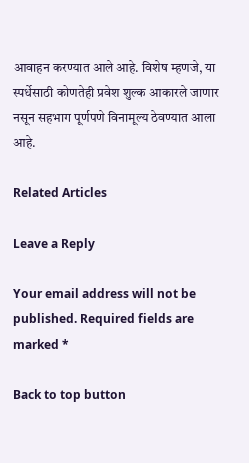आवाहन करण्यात आले आहे. विशेष म्हणजे, या स्पर्धेसाठी कोणतेही प्रवेश शुल्क आकारले जाणार नसून सहभाग पूर्णपणे विनामूल्य ठेवण्यात आला आहे.

Related Articles

Leave a Reply

Your email address will not be published. Required fields are marked *

Back to top button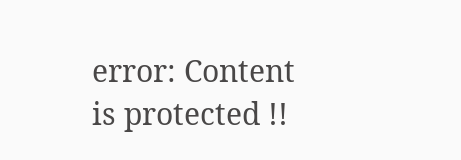error: Content is protected !!